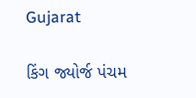Gujarat

કિંગ જ્યોર્જ પંચમ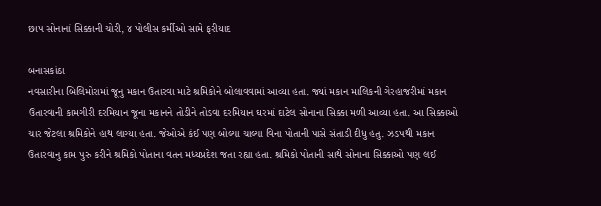છાપ સોનાનાં સિક્કાની ચોરી, ૪ પોલીસ કર્મીઓ સામે ફરીયાદ

બનાસકાંઠા
નવસારીના બિલિમોરામાં જૂનુ મકાન ઉતારવા માટે શ્રમિકોને બોલાવવામાં આવ્યા હતા. જ્યાં મકાન માલિકની ગેરહાજરીમાં મકાન ઉતારવાની કામગીરી દરમિયાન જૂના મકાનને તોડીને તોડવા દરમિયાન ઘરમાં દાટેલ સોનાના સિક્કા મળી આવ્યા હતા. આ સિક્કાઓ ચાર જેટલા શ્રમિકોને હાથ લાગ્યા હતા. જેઓએ કંઈ પણ બોલ્યા ચાલ્યા વિના પોતાની પાસે સંતાડી દીધુ હતુ. ઝડપથી મકાન ઉતારવાનુ કામ પુરુ કરીને શ્રમિકો પોતાના વતન મધ્યપ્રદેશ જતા રહ્યા હતા. શ્રમિકો પોતાની સાથે સોનાના સિક્કાઓ પણ લઈ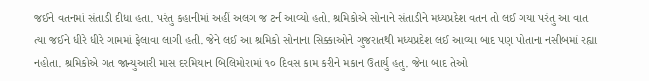જઈને વતનમાં સંતાડી દીધા હતા. પરંતુ કહાનીમાં અહીં અલગ જ ટર્ન આવ્યો હતો. શ્રમિકોએ સોનાને સંતાડીને મધ્યપ્રદેશ વતન તો લઈ ગયા પરંતુ આ વાત ત્યા જઈને ધીરે ધીરે ગામમાં ફેલાવા લાગી હતી. જેને લઈ આ શ્રમિકો સોનાના સિક્કાઓને ગુજરાતથી મધ્યપ્રદેશ લઈ આવ્યા બાદ પણ પોતાના નસીબમાં રહ્યા નહોતા. શ્રમિકોએ ગત જાન્યુઆરી માસ દરમિયાન બિલિમોરામાં ૧૦ દિવસ કામ કરીને મકાન ઉતાર્યુ હતુ. જેના બાદ તેઓ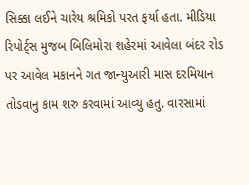સિક્કા લઈને ચારેય શ્રમિકો પરત ફર્યા હતા. મીડિયા રિપોર્ટ્‌સ મુજબ બિલિમોરા શહેરમાં આવેલા બંદર રોડ પર આવેલ મકાનને ગત જાન્યુઆરી માસ દરમિયાન તોડવાનુ કામ શરુ કરવામાં આવ્યુ હતુ. વારસામાં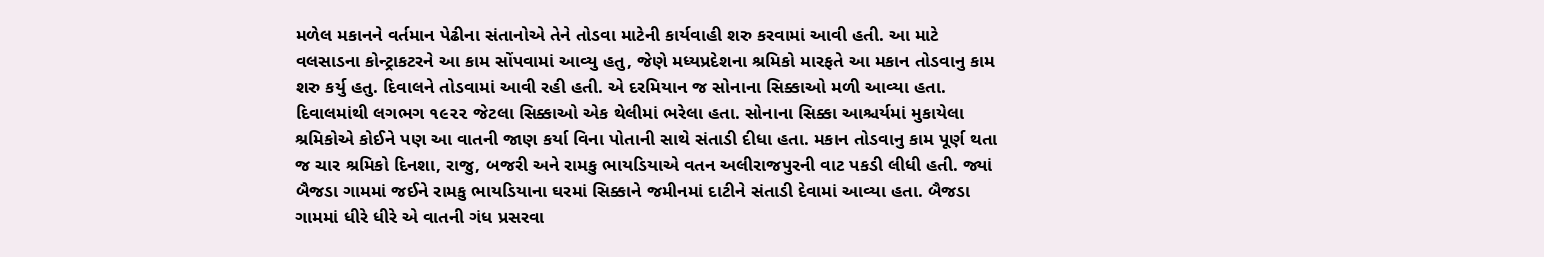મળેલ મકાનને વર્તમાન પેઢીના સંતાનોએ તેને તોડવા માટેની કાર્યવાહી શરુ કરવામાં આવી હતી. આ માટે વલસાડના કોન્ટ્રાકટરને આ કામ સોંપવામાં આવ્યુ હતુ, જેણે મધ્યપ્રદેશના શ્રમિકો મારફતે આ મકાન તોડવાનુ કામ શરુ કર્યુ હતુ. દિવાલને તોડવામાં આવી રહી હતી. એ દરમિયાન જ સોનાના સિક્કાઓ મળી આવ્યા હતા. દિવાલમાંથી લગભગ ૧૯૨૨ જેટલા સિક્કાઓ એક થેલીમાં ભરેલા હતા. સોનાના સિક્કા આશ્ચર્યમાં મુકાયેલા શ્રમિકોએ કોઈને પણ આ વાતની જાણ કર્યા વિના પોતાની સાથે સંતાડી દીધા હતા. મકાન તોડવાનુ કામ પૂર્ણ થતા જ ચાર શ્રમિકો દિનશા, રાજુ, બજરી અને રામકુ ભાયડિયાએ વતન અલીરાજપુરની વાટ પકડી લીધી હતી. જ્યાં બૈજડા ગામમાં જઈને રામકુ ભાયડિયાના ઘરમાં સિક્કાને જમીનમાં દાટીને સંતાડી દેવામાં આવ્યા હતા. બૈજડા ગામમાં ધીરે ધીરે એ વાતની ગંધ પ્રસરવા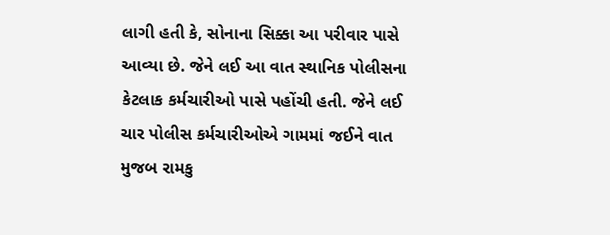લાગી હતી કે, સોનાના સિક્કા આ પરીવાર પાસે આવ્યા છે. જેને લઈ આ વાત સ્થાનિક પોલીસના કેટલાક કર્મચારીઓ પાસે પહોંચી હતી. જેને લઈ ચાર પોલીસ કર્મચારીઓએ ગામમાં જઈને વાત મુજબ રામકુ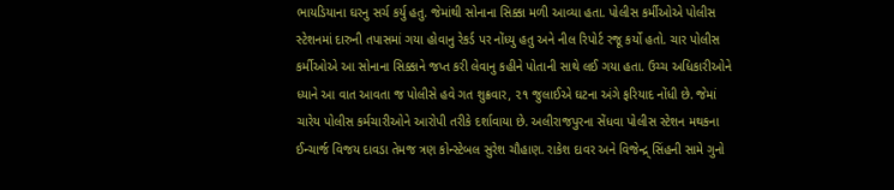ભાયડિયાના ઘરનુ સર્ચ કર્યુ હતુ. જેમાંથી સોનાના સિક્કા મળી આવ્યા હતા. પોલીસ કર્મીઓએ પોલીસ સ્ટેશનમાં દારુની તપાસમાં ગયા હોવાનુ રેકર્ડ પર નોંધ્યુ હતુ અને નીલ રિપોર્ટ રજૂ કર્યો હતો. ચાર પોલીસ કર્મીઓએ આ સોનાના સિક્કાને જપ્ત કરી લેવાનુ કહીને પોતાની સાથે લઈ ગયા હતા. ઉચ્ચ અધિકારીઓને ધ્યાને આ વાત આવતા જ પોલીસે હવે ગત શુક્રવાર, ૨૧ જુલાઈએ ઘટના અંગે ફરિયાદ નોંધી છે. જેમાં ચારેય પોલીસ કર્મચારીઓને આરોપી તરીકે દર્શાવાયા છે. અલીરાજપુરના સેંધવા પોલીસ સ્ટેશન મથકના ઈન્ચાર્જ વિજય દાવડા તેમજ ત્રણ કોન્સ્ટેબલ સુરેશ ચૌહાણ. રાકેશ દાવર અને વિજેન્દ્ર્‌ સિંહની સામે ગુનો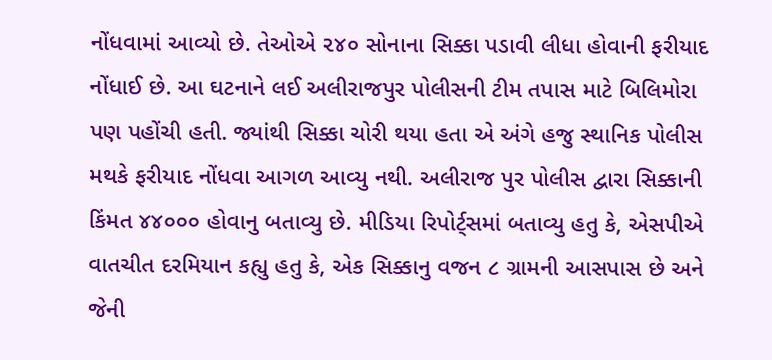નોંધવામાં આવ્યો છે. તેઓએ ૨૪૦ સોનાના સિક્કા પડાવી લીધા હોવાની ફરીયાદ નોંધાઈ છે. આ ઘટનાને લઈ અલીરાજપુર પોલીસની ટીમ તપાસ માટે બિલિમોરા પણ પહોંચી હતી. જ્યાંથી સિક્કા ચોરી થયા હતા એ અંગે હજુ સ્થાનિક પોલીસ મથકે ફરીયાદ નોંધવા આગળ આવ્યુ નથી. અલીરાજ પુર પોલીસ દ્વારા સિક્કાની કિંમત ૪૪૦૦૦ હોવાનુ બતાવ્યુ છે. મીડિયા રિપોર્ટ્‌સમાં બતાવ્યુ હતુ કે, એસપીએ વાતચીત દરમિયાન કહ્યુ હતુ કે, એક સિક્કાનુ વજન ૮ ગ્રામની આસપાસ છે અને જેની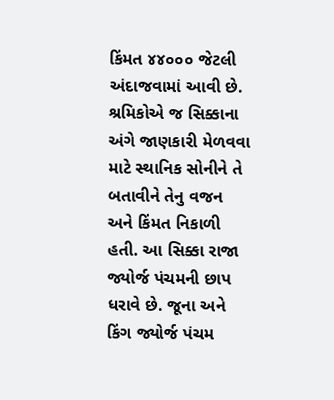કિંમત ૪૪૦૦૦ જેટલી અંદાજવામાં આવી છે. શ્રમિકોએ જ સિક્કાના અંગે જાણકારી મેળવવા માટે સ્થાનિક સોનીને તે બતાવીને તેનુ વજન અને કિંમત નિકાળી હતી. આ સિક્કા રાજા જ્યોર્જ પંચમની છાપ ધરાવે છે. જૂના અને કિંગ જ્યોર્જ પંચમ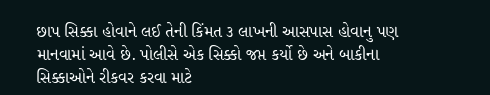છાપ સિક્કા હોવાને લઈ તેની કિંમત ૩ લાખની આસપાસ હોવાનુ પણ માનવામાં આવે છે. પોલીસે એક સિક્કો જપ્ત કર્યો છે અને બાકીના સિક્કાઓને રીકવર કરવા માટે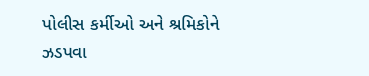પોલીસ કર્મીઓ અને શ્રમિકોને ઝડપવા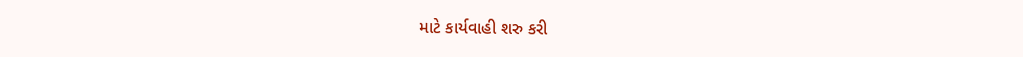માટે કાર્યવાહી શરુ કરી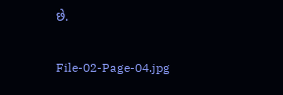છે.

File-02-Page-04.jpg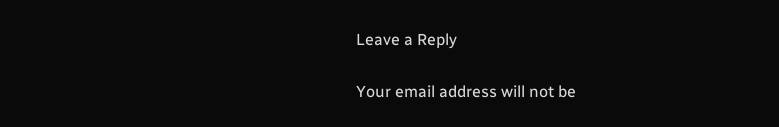Leave a Reply

Your email address will not be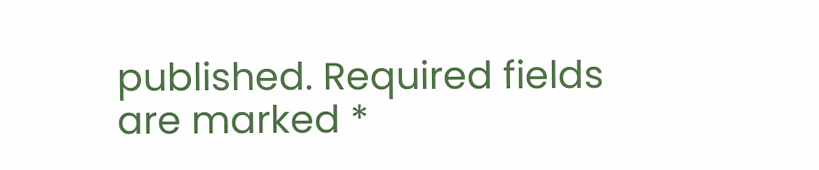published. Required fields are marked *